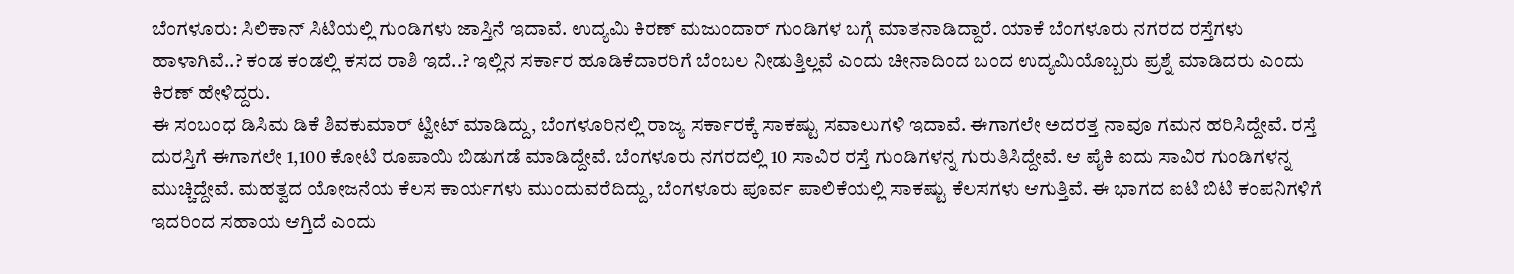ಬೆಂಗಳೂರು: ಸಿಲಿಕಾನ್ ಸಿಟಿಯಲ್ಲಿ ಗುಂಡಿಗಳು ಜಾಸ್ತಿನೆ ಇದಾವೆ. ಉದ್ಯಮಿ ಕಿರಣ್ ಮಜುಂದಾರ್ ಗುಂಡಿಗಳ ಬಗ್ಗೆ ಮಾತನಾಡಿದ್ದಾರೆ. ಯಾಕೆ ಬೆಂಗಳೂರು ನಗರದ ರಸ್ತೆಗಳು ಹಾಳಾಗಿವೆ..? ಕಂಡ ಕಂಡಲ್ಲಿ ಕಸದ ರಾಶಿ ಇದೆ..? ಇಲ್ಲಿನ ಸರ್ಕಾರ ಹೂಡಿಕೆದಾರರಿಗೆ ಬೆಂಬಲ ನೀಡುತ್ತಿಲ್ಲವೆ ಎಂದು ಚೀನಾದಿಂದ ಬಂದ ಉದ್ಯಮಿಯೊಬ್ಬರು ಪ್ರಶ್ನೆ ಮಾಡಿದರು ಎಂದು ಕಿರಣ್ ಹೇಳಿದ್ದರು.
ಈ ಸಂಬಂಧ ಡಿಸಿಮ ಡಿಕೆ ಶಿವಕುಮಾರ್ ಟ್ವೀಟ್ ಮಾಡಿದ್ದು, ಬೆಂಗಳೂರಿನಲ್ಲಿ ರಾಜ್ಯ ಸರ್ಕಾರಕ್ಕೆ ಸಾಕಷ್ಟು ಸವಾಲುಗಳಿ ಇದಾವೆ. ಈಗಾಗಲೇ ಅದರತ್ತ ನಾವೂ ಗಮನ ಹರಿಸಿದ್ದೇವೆ. ರಸ್ತೆ ದುರಸ್ತಿಗೆ ಈಗಾಗಲೇ 1,100 ಕೋಟಿ ರೂಪಾಯಿ ಬಿಡುಗಡೆ ಮಾಡಿದ್ದೇವೆ. ಬೆಂಗಳೂರು ನಗರದಲ್ಲಿ 10 ಸಾವಿರ ರಸ್ತೆ ಗುಂಡಿಗಳನ್ನ ಗುರುತಿಸಿದ್ದೇವೆ. ಆ ಪೈಕಿ ಐದು ಸಾವಿರ ಗುಂಡಿಗಳನ್ನ ಮುಚ್ಚಿದ್ದೇವೆ. ಮಹತ್ವದ ಯೋಜನೆಯ ಕೆಲಸ ಕಾರ್ಯಗಳು ಮುಂದುವರೆದಿದ್ದು, ಬೆಂಗಳೂರು ಪೂರ್ವ ಪಾಲಿಕೆಯಲ್ಲಿ ಸಾಕಷ್ಟು ಕೆಲಸಗಳು ಆಗುತ್ತಿವೆ. ಈ ಭಾಗದ ಐಟಿ ಬಿಟಿ ಕಂಪನಿಗಳಿಗೆ ಇದರಿಂದ ಸಹಾಯ ಆಗ್ತಿದೆ ಎಂದು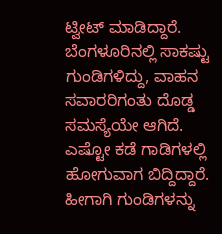ಟ್ವೀಟ್ ಮಾಡಿದ್ದಾರೆ.
ಬೆಂಗಳೂರಿನಲ್ಲಿ ಸಾಕಷ್ಟು ಗುಂಡಿಗಳಿದ್ದು, ವಾಹನ ಸವಾರರಿಗಂತು ದೊಡ್ಡ ಸಮಸ್ಯೆಯೇ ಆಗಿದೆ. ಎಷ್ಟೋ ಕಡೆ ಗಾಡಿಗಳಲ್ಲಿ ಹೋಗುವಾಗ ಬಿದ್ದಿದ್ದಾರೆ. ಹೀಗಾಗಿ ಗುಂಡಿಗಳನ್ನು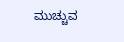ಮುಚ್ಚುವ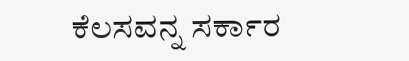ಕೆಲಸವನ್ನ ಸರ್ಕಾರ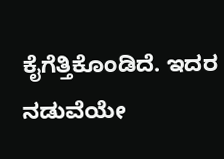ಕೈಗೆತ್ತಿಕೊಂಡಿದೆ. ಇದರ ನಡುವೆಯೇ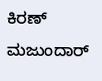ಕಿರಣ್ ಮಜುಂದಾರ್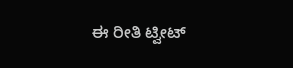ಈ ರೀತಿ ಟ್ವೀಟ್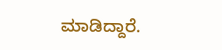ಮಾಡಿದ್ದಾರೆ.